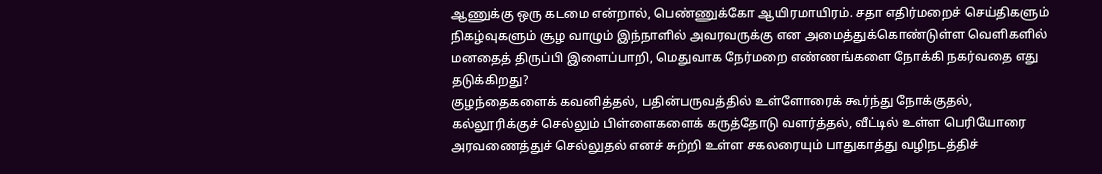ஆணுக்கு ஒரு கடமை என்றால், பெண்ணுக்கோ ஆயிரமாயிரம். சதா எதிர்மறைச் செய்திகளும் நிகழ்வுகளும் சூழ வாழும் இந்நாளில் அவரவருக்கு என அமைத்துக்கொண்டுள்ள வெளிகளில் மனதைத் திருப்பி இளைப்பாறி, மெதுவாக நேர்மறை எண்ணங்களை நோக்கி நகர்வதை எது தடுக்கிறது?
குழந்தைகளைக் கவனித்தல், பதின்பருவத்தில் உள்ளோரைக் கூர்ந்து நோக்குதல், கல்லூரிக்குச் செல்லும் பிள்ளைகளைக் கருத்தோடு வளர்த்தல், வீட்டில் உள்ள பெரியோரை அரவணைத்துச் செல்லுதல் எனச் சுற்றி உள்ள சகலரையும் பாதுகாத்து வழிநடத்திச்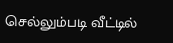செல்லும்படி வீட்டில்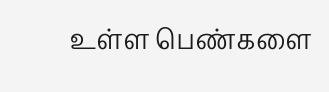உள்ள பெண்களை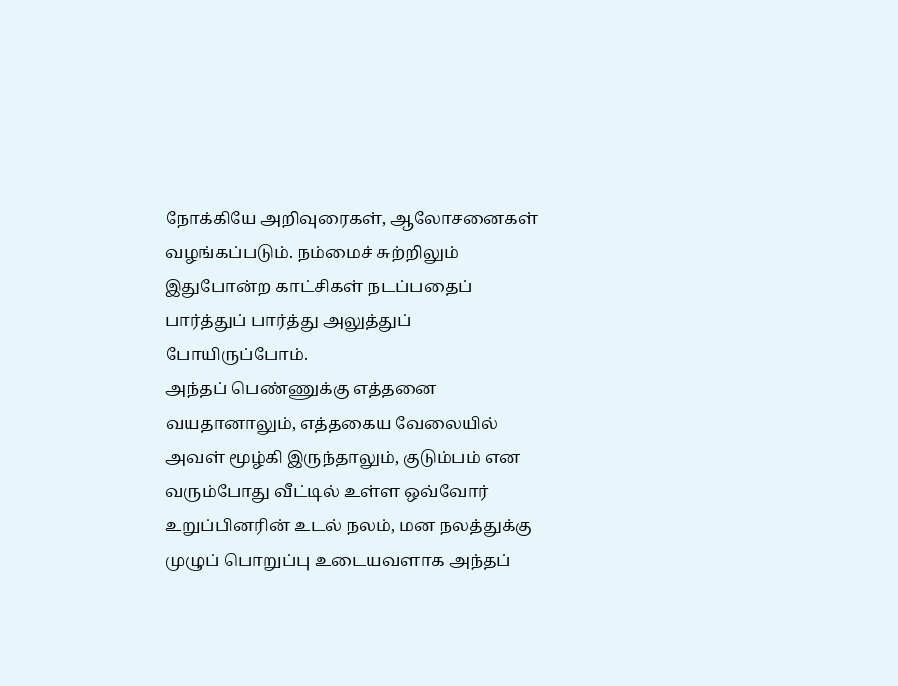நோக்கியே அறிவுரைகள், ஆலோசனைகள் வழங்கப்படும். நம்மைச் சுற்றிலும் இதுபோன்ற காட்சிகள் நடப்பதைப் பார்த்துப் பார்த்து அலுத்துப் போயிருப்போம்.
அந்தப் பெண்ணுக்கு எத்தனை வயதானாலும், எத்தகைய வேலையில் அவள் மூழ்கி இருந்தாலும், குடும்பம் என வரும்போது வீட்டில் உள்ள ஒவ்வோர் உறுப்பினரின் உடல் நலம், மன நலத்துக்கு முழுப் பொறுப்பு உடையவளாக அந்தப்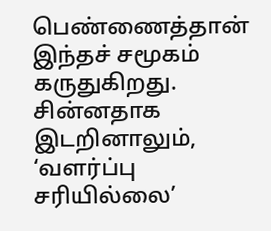பெண்ணைத்தான் இந்தச் சமூகம் கருதுகிறது. சின்னதாக இடறினாலும், ‘வளர்ப்பு சரியில்லை’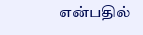என்பதில்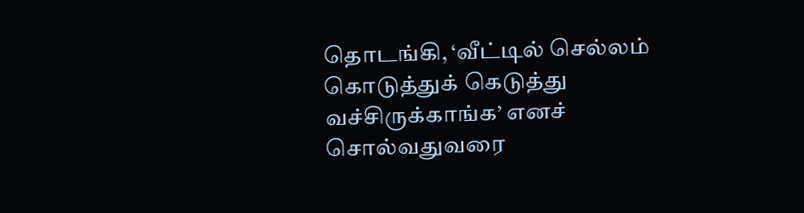தொடங்கி, ‘வீட்டில் செல்லம் கொடுத்துக் கெடுத்து வச்சிருக்காங்க’ எனச் சொல்வதுவரை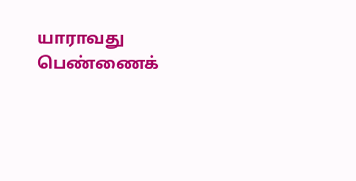யாராவது பெண்ணைக்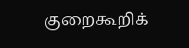குறைகூறிக்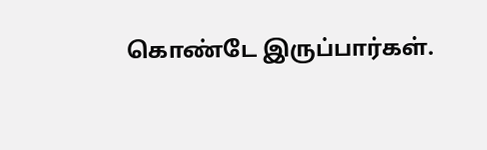கொண்டே இருப்பார்கள்.